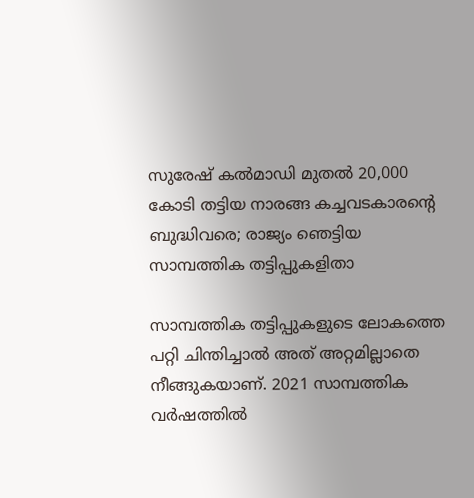സുരേഷ് കൽമാഡി മുതൽ 20,000 കോടി തട്ടിയ നാരങ്ങ കച്ചവടകാരന്റെ ബുദ്ധിവരെ; രാജ്യം ഞെട്ടിയ സാമ്പത്തിക തട്ടിപ്പുകളിതാ

സാമ്പത്തിക തട്ടിപ്പുകളുടെ ലോകത്തെ പറ്റി ചിന്തിച്ചാൽ അത് അറ്റമില്ലാതെ നീങ്ങുകയാണ്. 2021 സാമ്പത്തിക വര്‍ഷത്തില്‍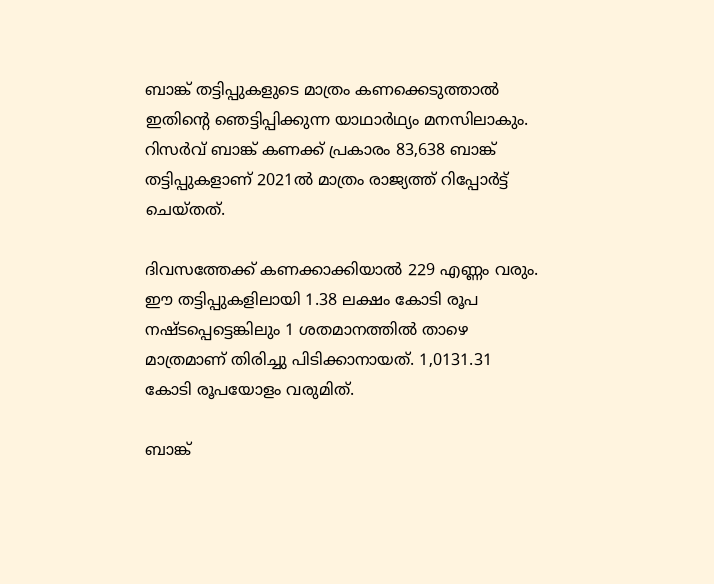ബാങ്ക് തട്ടിപ്പുകളുടെ മാത്രം കണക്കെടുത്താൽ ഇതിന്റെ ഞെട്ടിപ്പിക്കുന്ന യാഥാർഥ്യം മനസിലാകും. റിസർവ് ബാങ്ക് കണക്ക് പ്രകാരം 83,638 ബാങ്ക് തട്ടിപ്പുകളാണ് 2021ൽ മാത്രം രാജ്യത്ത് റിപ്പോർട്ട് ചെയ്തത്.

ദിവസത്തേക്ക് കണക്കാക്കിയാൽ 229 എണ്ണം വരും. ഈ തട്ടിപ്പുകളിലായി 1.38 ലക്ഷം കോടി രൂപ നഷ്ടപ്പെട്ടെങ്കിലും 1 ശതമാനത്തില്‍ താഴെ മാത്രമാണ് തിരിച്ചു പിടിക്കാനായത്. 1,0131.31 കോടി രൂപയോളം വരുമിത്.

ബാങ്ക്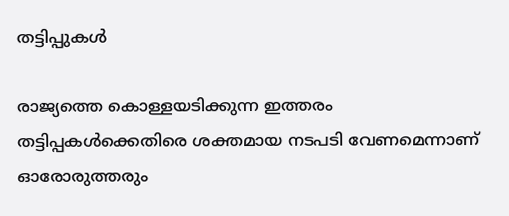തട്ടിപ്പുകൾ

രാജ്യത്തെ കൊള്ളയടിക്കുന്ന ഇത്തരം തട്ടിപ്പകള്‍ക്കെതിരെ ശക്തമായ നടപടി വേണമെന്നാണ് ഓരോരുത്തരും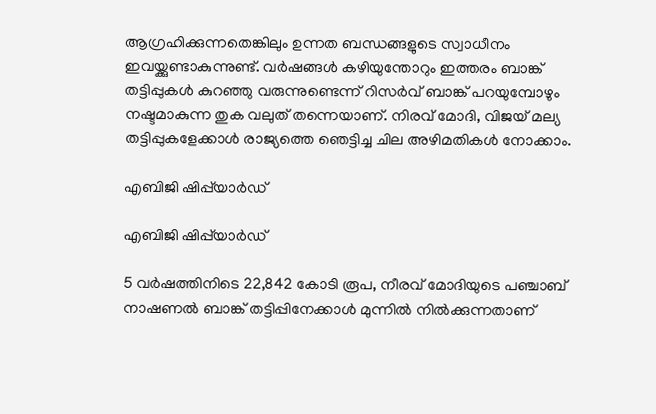ആഗ്രഹിക്കുന്നതെങ്കിലും ഉന്നത ബന്ധങ്ങളുടെ സ്വാധീനം ഇവയ്ക്കുണ്ടാകുന്നുണ്ട്. വർഷങ്ങൾ കഴിയുന്തോറും ഇത്തരം ബാങ്ക് തട്ടിപ്പുകൾ കുറഞ്ഞു വരുന്നുണ്ടെന്ന് റിസർവ് ബാങ്ക് പറയുമ്പോഴും നഷ്ടമാകുന്ന തുക വലുത് തന്നെയാണ്. നിരവ് മോദി, വിജയ് മല്യ തട്ടിപ്പുകളേക്കാൾ രാജ്യത്തെ ഞെട്ടിച്ച ചില അഴിമതികൾ നോക്കാം.

എബിജി ഷിപ്പ്‍യാർഡ്

എബിജി ഷിപ്പ്‍യാർഡ്

5 വര്‍ഷത്തിനിടെ 22,842 കോടി രൂപ, നീരവ് മോദിയുടെ പഞ്ചാബ് നാഷണല്‍ ബാങ്ക് തട്ടിപ്പിനേക്കാൾ മുന്നില്‍ നില്‍ക്കുന്നതാണ്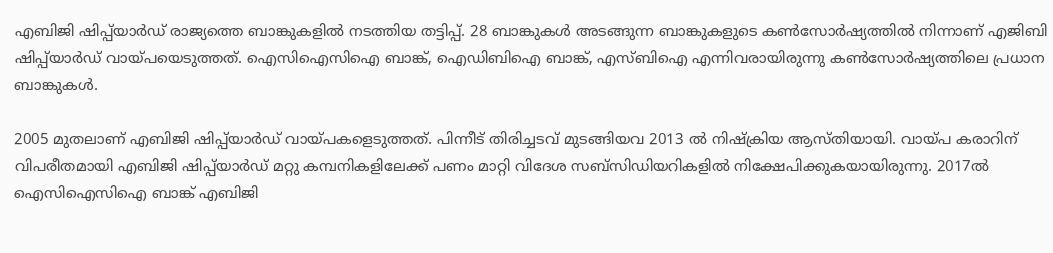എബിജി ഷിപ്പ്‍യാർഡ് രാജ്യത്തെ ബാങ്കുകളിൽ നടത്തിയ തട്ടിപ്പ്. 28 ബാങ്കുകള്‍ അടങ്ങുന്ന ബാങ്കുകളുടെ കണ്‍സോര്‍ഷ്യത്തില്‍ നിന്നാണ് എജിബി ഷിപ്പ്‍യാര്‍ഡ് വായ്പയെടുത്തത്. ഐസിഐസിഐ ബാങ്ക്, ഐഡിബിഐ ബാങ്ക്, എസ്ബിഐ എന്നിവരായിരുന്നു കണ്‍സോര്‍ഷ്യത്തിലെ പ്രധാന ബാങ്കുകള്‍.

2005 മുതലാണ് എബിജി ഷിപ്പ്‍യാര്‍ഡ് വായ്പകളെടുത്തത്. പിന്നീട് തിരിച്ചടവ് മുടങ്ങിയവ 2013 ല്‍ നിഷ്‌ക്രിയ ആസ്തിയായി. വായ്പ കരാറിന് വിപരീതമായി എബിജി ഷിപ്പ്‍യാര്‍ഡ് മറ്റു കമ്പനികളിലേക്ക് പണം മാറ്റി വിദേശ സബ്‌സിഡിയറികളില്‍ നിക്ഷേപിക്കുകയായിരുന്നു. 2017ൽ ഐസിഐസിഐ ബാങ്ക് എബിജി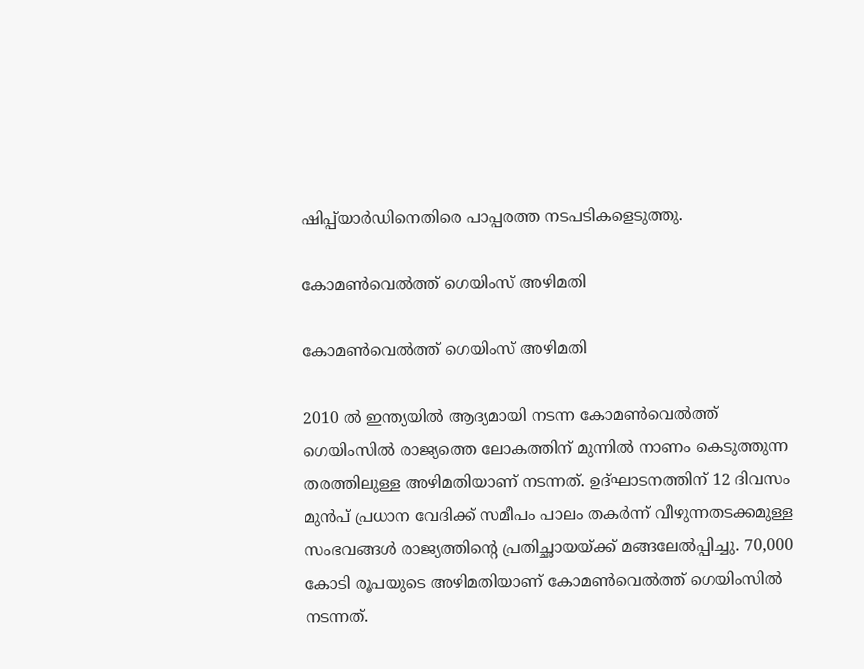ഷിപ്പ്‍യാർഡിനെതിരെ പാപ്പരത്ത നടപടികളെടുത്തു.

കോമണ്‍വെല്‍ത്ത് ഗെയിംസ് അഴിമതി

കോമണ്‍വെല്‍ത്ത് ഗെയിംസ് അഴിമതി

2010 ല്‍ ഇന്ത്യയില്‍ ആദ്യമായി നടന്ന കോമണ്‍വെല്‍ത്ത് ഗെയിംസിൽ രാജ്യത്തെ ലോകത്തിന് മുന്നിൽ നാണം കെടുത്തുന്ന തരത്തിലുള്ള അഴിമതിയാണ് നടന്നത്. ഉദ്ഘാടനത്തിന് 12 ദിവസം മുന്‍പ് പ്രധാന വേദിക്ക് സമീപം പാലം തകര്‍ന്ന് വീഴുന്നതടക്കമുള്ള സംഭവങ്ങൾ രാജ്യത്തിന്റെ പ്രതിച്ഛായയ്ക്ക് മങ്ങലേല്‍പ്പിച്ചു. 70,000 കോടി രൂപയുടെ അഴിമതിയാണ് കോമൺവെൽത്ത് ഗെയിംസിൽ നടന്നത്.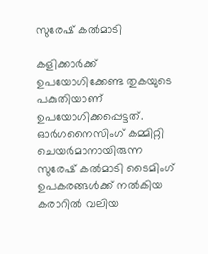സുരേഷ് കല്‍മാടി

കളിക്കാര്‍ക്ക് ഉപയോഗിക്കേണ്ട തുകയുടെ പകുതിയാണ് ഉപയോഗിക്കപ്പെട്ടത്. ഓര്‍ഗനൈസിംഗ് കമ്മിറ്റി ചെയര്‍മാനായിരുന്ന സുരേഷ് കല്‍മാടി ടൈമിംഗ് ഉപകരങ്ങള്‍ക്ക് നല്‍കിയ കരാറില്‍ വലിയ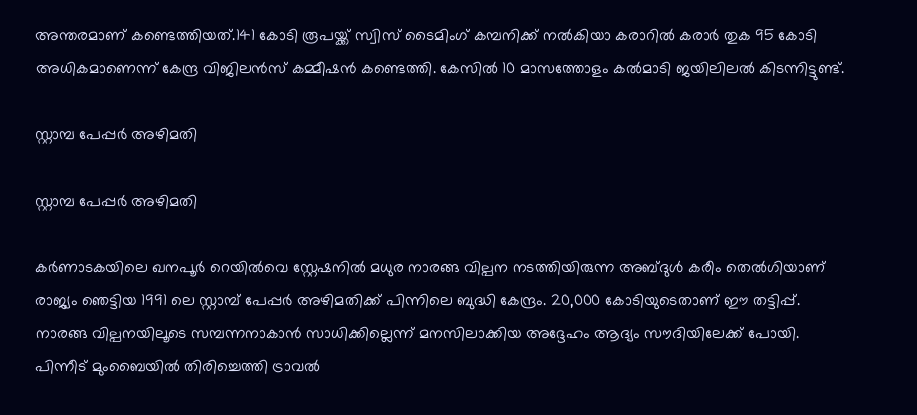അന്തരമാണ് കണ്ടെത്തിയത്.141 കോടി രൂപയ്ക്ക് സ്വിസ് ടൈമിംഗ് കമ്പനിക്ക് നല്‍കിയാ കരാറില്‍ കരാര്‍ തുക 95 കോടി അധികമാണെന്ന് കേന്ദ്ര വിജിലന്‍സ് കമ്മീഷന്‍ കണ്ടെത്തി. കേസില്‍ 10 മാസത്തോളം കല്‍മാടി ജയിലിലൽ കിടന്നിട്ടുണ്ട്.

സ്റ്റാമ്പ പേപ്പര്‍ അഴിമതി

സ്റ്റാമ്പ പേപ്പര്‍ അഴിമതി

കര്‍ണാടകയിലെ ഖനപൂര്‍ റെയില്‍വെ സ്റ്റേഷനില്‍ മധുര നാരങ്ങ വില്പന നടത്തിയിരുന്ന അബ്ദുള്‍ കരീം തെല്‍ഗിയാണ് രാജ്യം ഞെട്ടിയ 1991 ലെ സ്റ്റാമ്പ് പേപ്പര്‍ അഴിമതിക്ക് പിന്നിലെ ബുദ്ധി കേന്ദ്രം. 20,000 കോടിയുടെതാണ് ഈ തട്ടിപ്പ്. നാരങ്ങ വില്പനയിലൂടെ സമ്പന്നനാകാന്‍ സാധിക്കില്ലെന്ന് മനസിലാക്കിയ അദ്ദേഹം ആദ്യം സൗദിയിലേക്ക് പോയി. പിന്നീട് മുംബൈയില്‍ തിരിച്ചെത്തി ട്രാവല്‍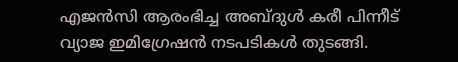എജന്‍സി ആരംഭിച്ച അബ്ദുൾ കരീ പിന്നീട് വ്യാജ ഇമിഗ്രേഷൻ നടപടികൾ തുടങ്ങി.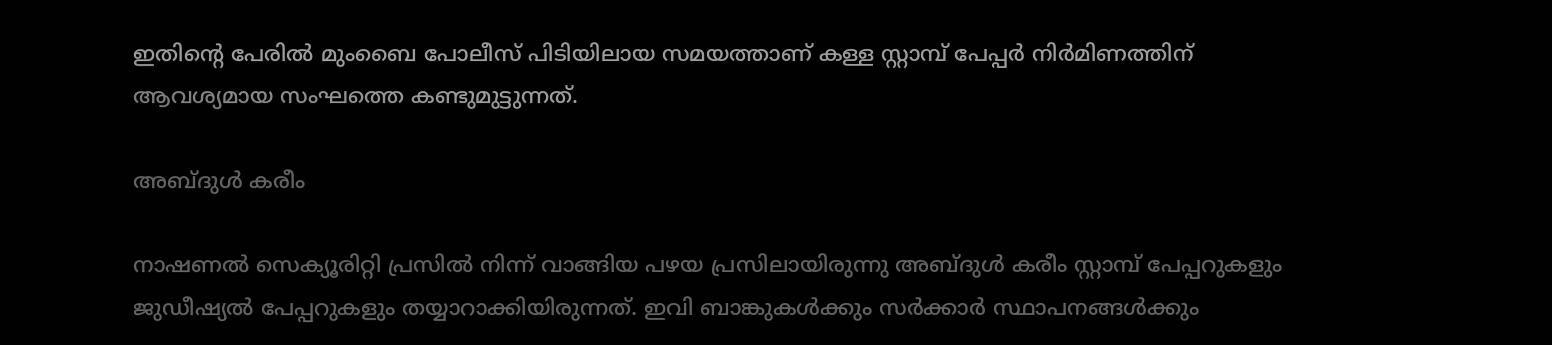ഇതിന്റെ പേരിൽ മുംബൈ പോലീസ് പിടിയിലായ സമയത്താണ് കള്ള സ്റ്റാമ്പ് പേപ്പര്‍ നിര്‍മിണത്തിന് ആവശ്യമായ സംഘത്തെ കണ്ടുമുട്ടുന്നത്.

അബ്ദുൾ കരീം

നാഷണൽ സെക്യൂരിറ്റി പ്രസിൽ നിന്ന് വാങ്ങിയ പഴയ പ്രസിലായിരുന്നു അബ്ദുൾ കരീം സ്റ്റാമ്പ് പേപ്പറുകളും ജുഡീഷ്യല്‍ പേപ്പറുകളും തയ്യാറാക്കിയിരുന്നത്. ഇവി ബാങ്കുകള്‍ക്കും സര്‍ക്കാര്‍ സ്ഥാപനങ്ങള്‍ക്കും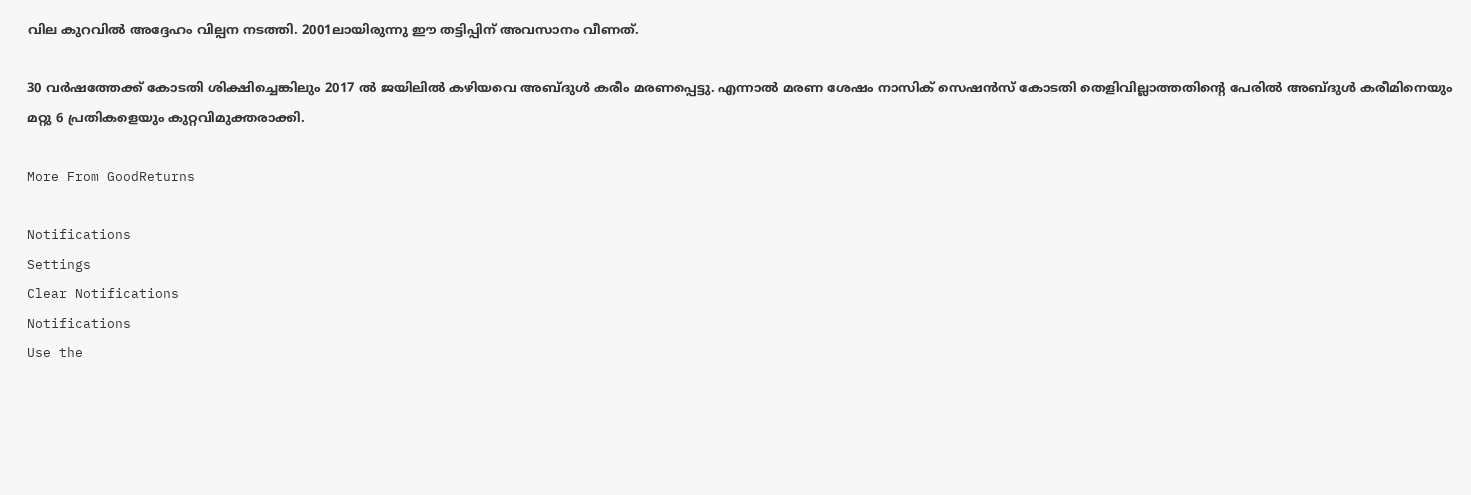വില കുറവില്‍ അദ്ദേഹം വില്പന നടത്തി. 2001ലായിരുന്നു ഈ തട്ടിപ്പിന് അവസാനം വീണത്.

30 വർഷത്തേക്ക് കോടതി ശിക്ഷിച്ചെങ്കിലും 2017 ൽ ജയിലിൽ കഴിയവെ അബ്ദുൾ കരീം മരണപ്പെട്ടു. എന്നാൽ മരണ ശേഷം നാസിക് സെഷൻസ് കോടതി തെളിവില്ലാത്തതിന്റെ പേരിൽ അബ്ദുൾ കരീമിനെയും മറ്റു 6 പ്രതികളെയും കുറ്റവിമുക്തരാക്കി.

More From GoodReturns

Notifications
Settings
Clear Notifications
Notifications
Use the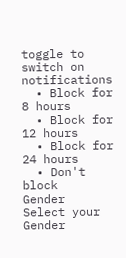toggle to switch on notifications
  • Block for 8 hours
  • Block for 12 hours
  • Block for 24 hours
  • Don't block
Gender
Select your Gender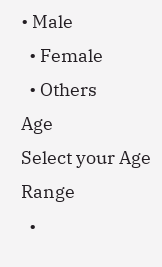• Male
  • Female
  • Others
Age
Select your Age Range
  •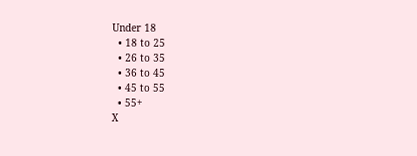Under 18
  • 18 to 25
  • 26 to 35
  • 36 to 45
  • 45 to 55
  • 55+
X